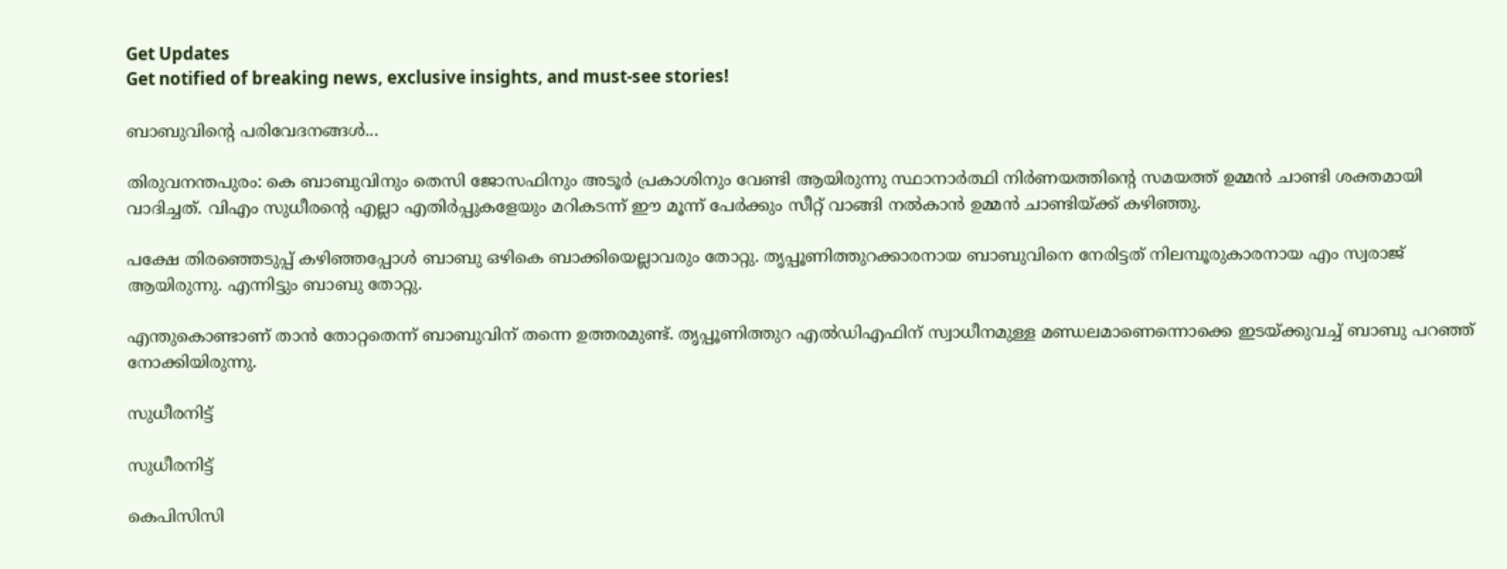Get Updates
Get notified of breaking news, exclusive insights, and must-see stories!

ബാബുവിന്റെ പരിവേദനങ്ങള്‍...

തിരുവനന്തപുരം: കെ ബാബുവിനും തെസി ജോസഫിനും അടൂര്‍ പ്രകാശിനും വേണ്ടി ആയിരുന്നു സ്ഥാനാര്‍ത്ഥി നിര്‍ണയത്തിന്റെ സമയത്ത് ഉമ്മന്‍ ചാണ്ടി ശക്തമായി വാദിച്ചത്. വിഎം സുധീരന്റെ എല്ലാ എതിര്‍പ്പുകളേയും മറികടന്ന് ഈ മൂന്ന് പേര്‍ക്കും സീറ്റ് വാങ്ങി നല്‍കാന്‍ ഉമ്മന്‍ ചാണ്ടിയ്ക്ക് കഴിഞ്ഞു.

പക്ഷേ തിരഞ്ഞെടുപ്പ് കഴിഞ്ഞപ്പോള്‍ ബാബു ഒഴികെ ബാക്കിയെല്ലാവരും തോറ്റു. തൃപ്പൂണിത്തുറക്കാരനായ ബാബുവിനെ നേരിട്ടത് നിലമ്പൂരുകാരനായ എം സ്വരാജ് ആയിരുന്നു. എന്നിട്ടും ബാബു തോറ്റു.

എന്തുകൊണ്ടാണ് താന്‍ തോറ്റതെന്ന് ബാബുവിന് തന്നെ ഉത്തരമുണ്ട്. തൃപ്പൂണിത്തുറ എല്‍ഡിഎഫിന് സ്വാധീനമുള്ള മണ്ഡലമാണെന്നൊക്കെ ഇടയ്ക്കുവച്ച് ബാബു പറഞ്ഞ് നോക്കിയിരുന്നു.

സുധീരനിട്ട്

സുധീരനിട്ട്

കെപിസിസി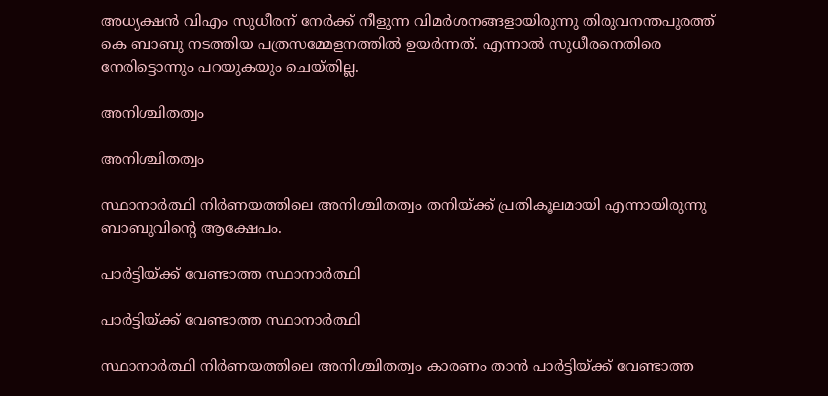അധ്യക്ഷന്‍ വിഎം സുധീരന് നേര്‍ക്ക് നീളുന്ന വിമര്‍ശനങ്ങളായിരുന്നു തിരുവനന്തപുരത്ത് കെ ബാബു നടത്തിയ പത്രസമ്മേളനത്തില്‍ ഉയര്‍ന്നത്. എന്നാല്‍ സുധീരനെതിരെ നേരിട്ടൊന്നും പറയുകയും ചെയ്തില്ല.

അനിശ്ചിതത്വം

അനിശ്ചിതത്വം

സ്ഥാനാര്‍ത്ഥി നിര്‍ണയത്തിലെ അനിശ്ചിതത്വം തനിയ്ക്ക് പ്രതികൂലമായി എന്നായിരുന്നു ബാബുവിന്റെ ആക്ഷേപം.

പാര്‍ട്ടിയ്ക്ക് വേണ്ടാത്ത സ്ഥാനാര്‍ത്ഥി

പാര്‍ട്ടിയ്ക്ക് വേണ്ടാത്ത സ്ഥാനാര്‍ത്ഥി

സ്ഥാനാര്‍ത്ഥി നിര്‍ണയത്തിലെ അനിശ്ചിതത്വം കാരണം താന്‍ പാര്‍ട്ടിയ്ക്ക് വേണ്ടാത്ത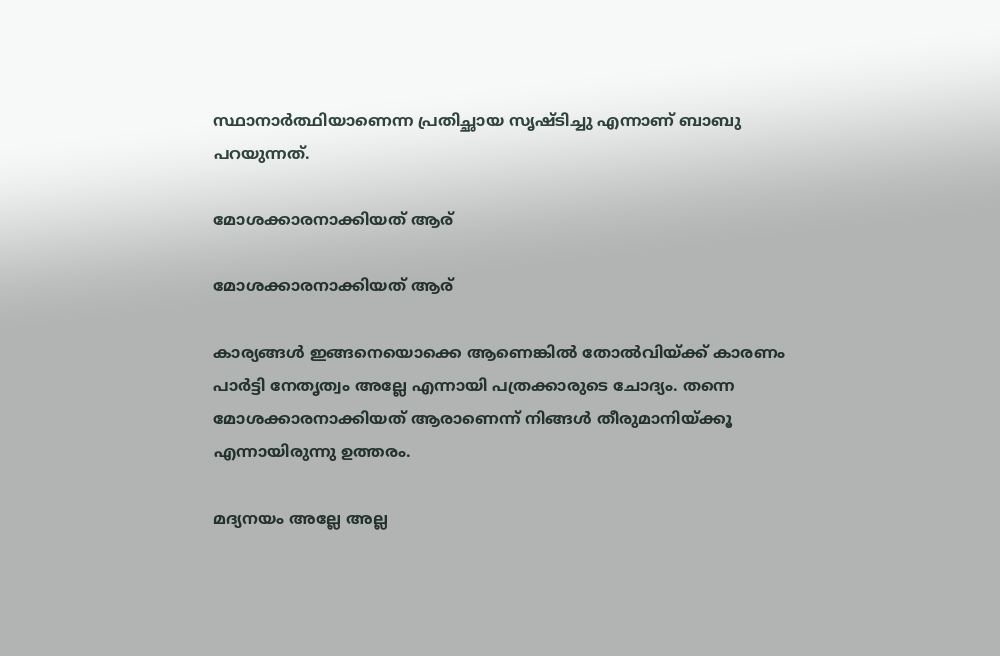സ്ഥാനാര്‍ത്ഥിയാണെന്ന പ്രതിച്ഛായ സൃഷ്ടിച്ചു എന്നാണ് ബാബു പറയുന്നത്.

മോശക്കാരനാക്കിയത് ആര്

മോശക്കാരനാക്കിയത് ആര്

കാര്യങ്ങള്‍ ഇങ്ങനെയൊക്കെ ആണെങ്കില്‍ തോല്‍വിയ്ക്ക് കാരണം പാര്‍ട്ടി നേതൃത്വം അല്ലേ എന്നായി പത്രക്കാരുടെ ചോദ്യം. തന്നെ മോശക്കാരനാക്കിയത് ആരാണെന്ന് നിങ്ങള്‍ തീരുമാനിയ്ക്കൂ എന്നായിരുന്നു ഉത്തരം.

മദ്യനയം അല്ലേ അല്ല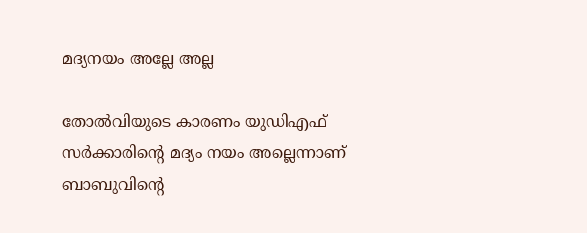മദ്യനയം അല്ലേ അല്ല

തോല്‍വിയുടെ കാരണം യുഡിഎഫ് സര്‍ക്കാരിന്റെ മദ്യം നയം അല്ലെന്നാണ് ബാബുവിന്റെ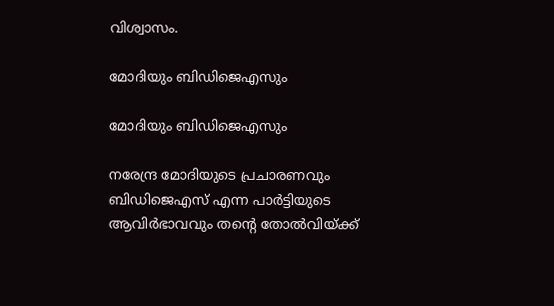വിശ്വാസം.

മോദിയും ബിഡിജെഎസും

മോദിയും ബിഡിജെഎസും

നരേന്ദ്ര മോദിയുടെ പ്രചാരണവും ബിഡിജെഎസ് എന്ന പാര്‍ട്ടിയുടെ ആവിര്‍ഭാവവും തന്റെ തോല്‍വിയ്ക്ക്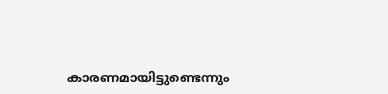കാരണമായിട്ടുണ്ടെന്നും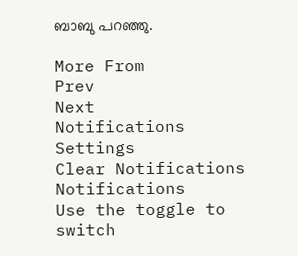ബാബു പറഞ്ഞു.

More From
Prev
Next
Notifications
Settings
Clear Notifications
Notifications
Use the toggle to switch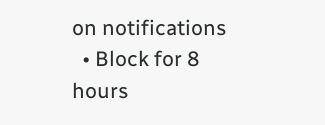on notifications
  • Block for 8 hours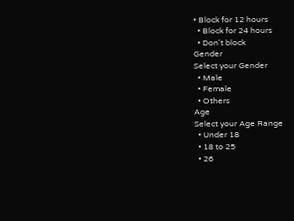• Block for 12 hours
  • Block for 24 hours
  • Don't block
Gender
Select your Gender
  • Male
  • Female
  • Others
Age
Select your Age Range
  • Under 18
  • 18 to 25
  • 26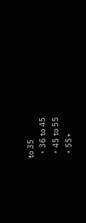to 35
  • 36 to 45
  • 45 to 55
  • 55+